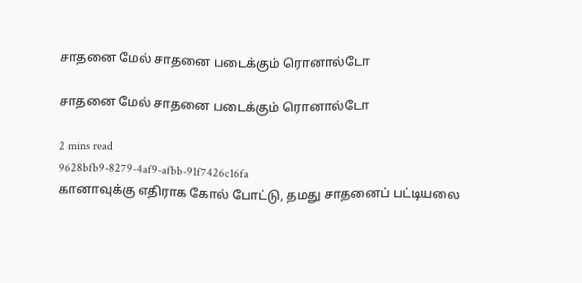சாதனை மேல் சாதனை படைக்கும் ரொனால்டோ

சாதனை மேல் சாதனை படைக்கும் ரொனால்டோ

2 mins read
9628bfb9-8279-4af9-afbb-91f7426c16fa
கானாவுக்கு எதிராக கோல் போட்டு, தமது சாதனைப் பட்டியலை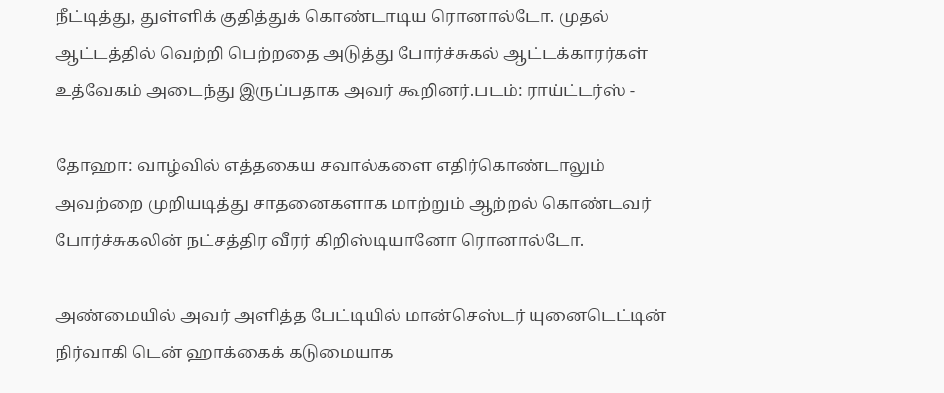நீட்டித்து, துள்ளிக் குதித்துக் கொண்டாடிய ரொனால்டோ. முதல் ஆட்டத்தில் வெற்றி பெற்றதை அடுத்து போர்ச்சுகல் ஆட்டக்காரர்கள் உத்வேகம் அடைந்து இருப்பதாக அவர் கூறினர்.படம்: ராய்ட்டர்ஸ் -

தோஹா: வாழ்வில் எத்தகைய சவால்களை எதிர்கொண்டாலும் அவற்றை முறியடித்து சாதனைகளாக மாற்றும் ஆற்றல் கொண்டவர் போர்ச்சுகலின் நட்சத்திர வீரர் கிறிஸ்டியானோ ரொனால்டோ.

அண்மையில் அவர் அளித்த பேட்டியில் மான்செஸ்டர் யுனைடெட்டின் நிர்வாகி டென் ஹாக்கைக் கடுமையாக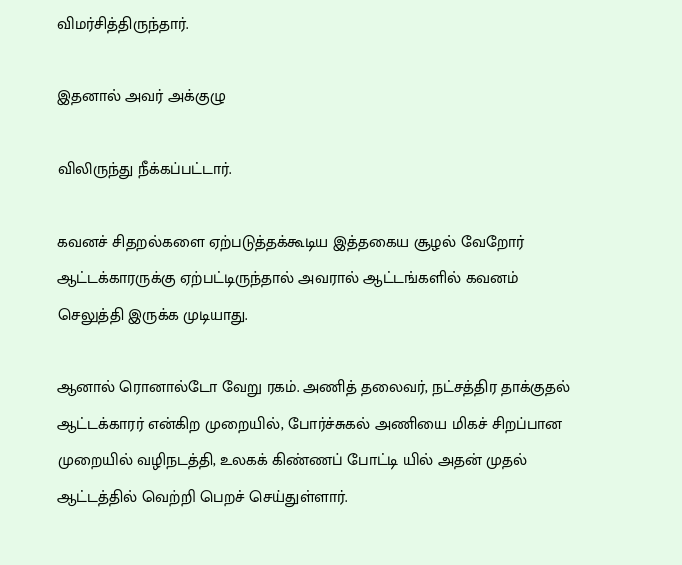விமர்சித்திருந்தார்.

இதனால் அவர் அக்குழு

விலிருந்து நீக்கப்பட்டார்.

கவனச் சிதறல்களை ஏற்படுத்தக்கூடிய இத்தகைய சூழல் வேறோர் ஆட்டக்காரருக்கு ஏற்பட்டிருந்தால் அவரால் ஆட்டங்களில் கவனம் செலுத்தி இருக்க முடியாது.

ஆனால் ரொனால்டோ வேறு ரகம். அணித் தலைவர், நட்சத்திர தாக்குதல் ஆட்டக்காரர் என்கிற முறையில், போர்ச்சுகல் அணியை மிகச் சிறப்பான முறையில் வழிநடத்தி, உலகக் கிண்ணப் போட்டி யில் அதன் முதல் ஆட்டத்தில் வெற்றி பெறச் செய்துள்ளார்.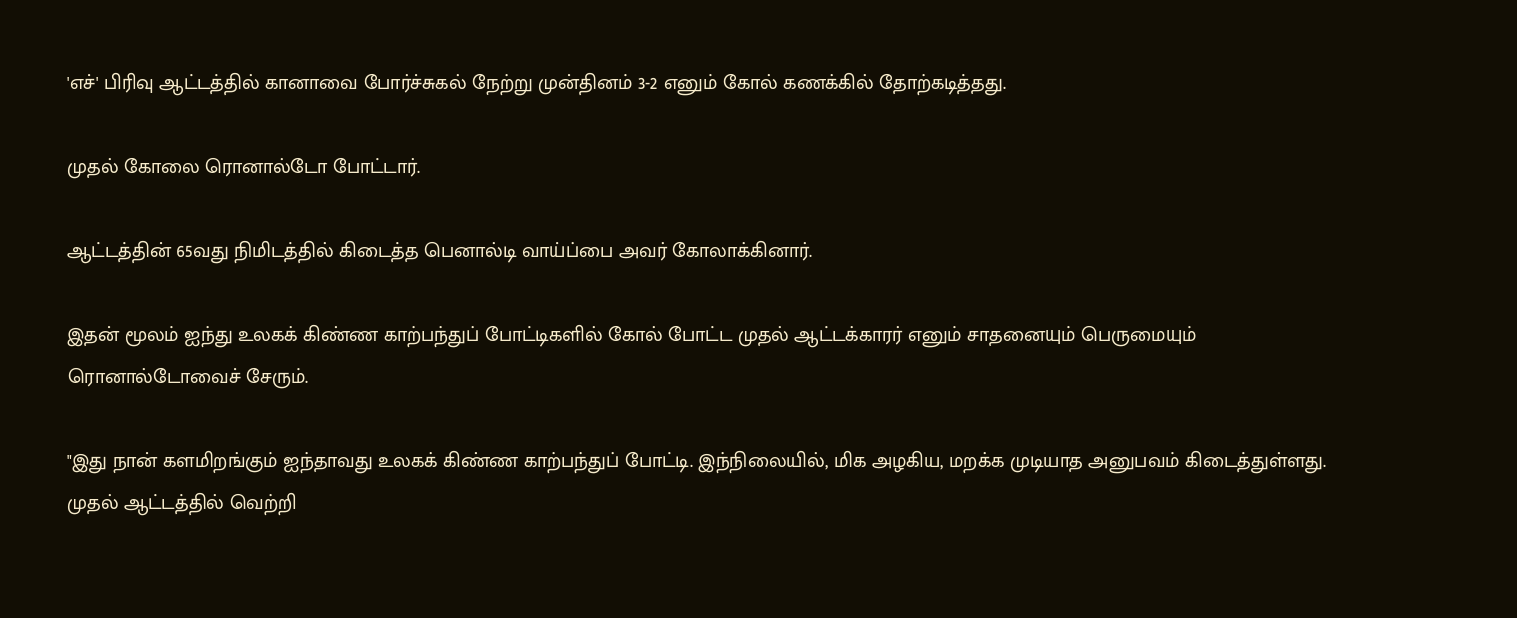'எச்' பிரிவு ஆட்டத்தில் கானாவை போர்ச்சுகல் நேற்று முன்தினம் 3-2 எனும் கோல் கணக்கில் தோற்கடித்தது.

முதல் கோலை ரொனால்டோ போட்டார்.

ஆட்டத்தின் 65வது நிமிடத்தில் கிடைத்த பெனால்டி வாய்ப்பை அவர் கோலாக்கினார்.

இதன் மூலம் ஐந்து உலகக் கிண்ண காற்பந்துப் போட்டிகளில் கோல் போட்ட முதல் ஆட்டக்காரர் எனும் சாதனையும் பெருமையும் ரொனால்டோவைச் சேரும்.

"இது நான் களமிறங்கும் ஐந்தாவது உலகக் கிண்ண காற்பந்துப் போட்டி. இந்நிலையில், மிக அழகிய, மறக்க முடியாத அனுபவம் கிடைத்துள்ளது. முதல் ஆட்டத்தில் வெற்றி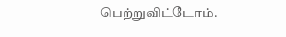பெற்றுவிட்டோம்.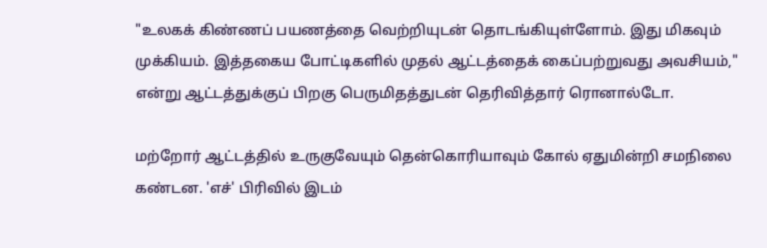"உலகக் கிண்ணப் பயணத்தை வெற்றியுடன் தொடங்கியுள்ளோம். இது மிகவும் முக்கியம். இத்தகைய போட்டிகளில் முதல் ஆட்டத்தைக் கைப்பற்றுவது அவசியம்," என்று ஆட்டத்துக்குப் பிறகு பெருமிதத்துடன் தெரிவித்தார் ரொனால்டோ.

மற்றோர் ஆட்டத்தில் உருகுவேயும் தென்கொரியாவும் கோல் ஏதுமின்றி சமநிலை கண்டன. 'எச்' பிரிவில் இடம்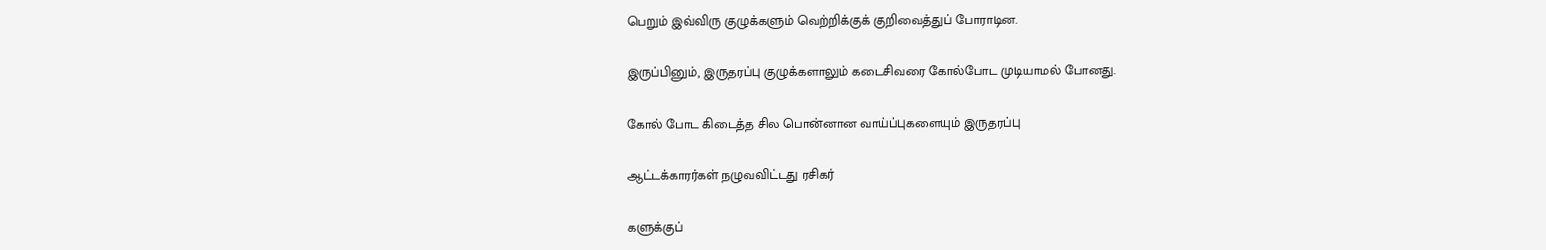பெறும் இவ்விரு குழுக்களும் வெற்றிக்குக் குறிவைத்துப் போராடின.

இருப்பினும், இருதரப்பு குழுக்களாலும் கடைசிவரை கோல்போட முடியாமல் போனது.

கோல் போட கிடைத்த சில பொன்னான வாய்ப்புகளையும் இருதரப்பு

ஆட்டக்காரர்கள் நழுவவிட்டது ரசிகர்

களுக்குப்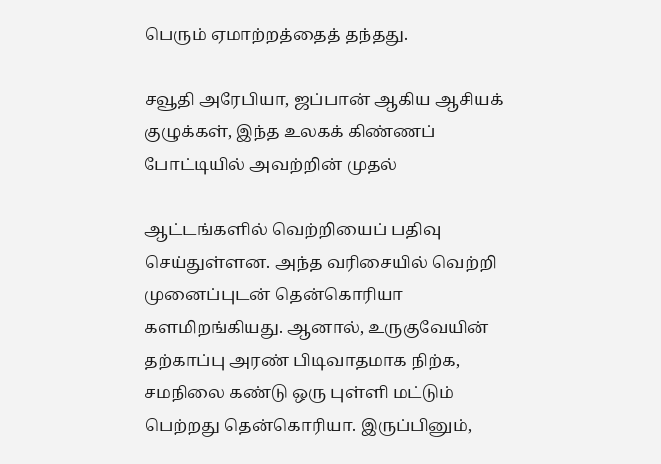பெரும் ஏமாற்றத்தைத் தந்தது.

சவூதி அரேபியா, ஜப்பான் ஆகிய ஆசியக் குழுக்கள், இந்த உலகக் கிண்ணப் போட்டியில் அவற்றின் முதல்

ஆட்டங்களில் வெற்றியைப் பதிவு செய்துள்ளன. அந்த வரிசையில் வெற்றி முனைப்புடன் தென்கொரியா களமிறங்கியது. ஆனால், உருகுவேயின் தற்காப்பு அரண் பிடிவாதமாக நிற்க, சமநிலை கண்டு ஒரு புள்ளி மட்டும் பெற்றது தென்கொரியா. இருப்பினும்,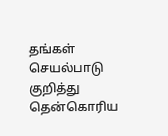தங்கள் செயல்பாடு குறித்து தென்கொரிய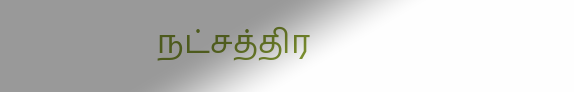நட்சத்திர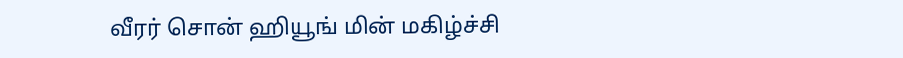வீரர் சொன் ஹியூங் மின் மகிழ்ச்சி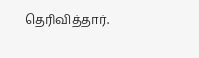தெரிவித்தார்.